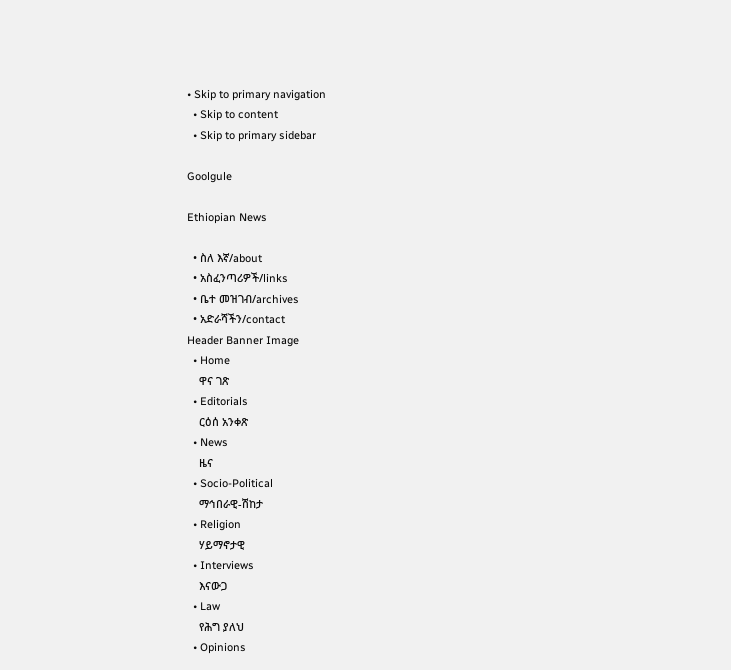• Skip to primary navigation
  • Skip to content
  • Skip to primary sidebar

Goolgule

Ethiopian News

  • ስለ እኛ/about
  • አስፈንጣሪዎች/links
  • ቤተ መዝገብ/archives
  • አድራሻችን/contact
Header Banner Image
  • Home
    ዋና ገጽ
  • Editorials
    ርዕሰ አንቀጽ
  • News
    ዜና
  • Socio-Political
    ማኅበራዊ-ሽከታ
  • Religion
    ሃይማኖታዊ
  • Interviews
    እናውጋ
  • Law
    የሕግ ያለህ
  • Opinions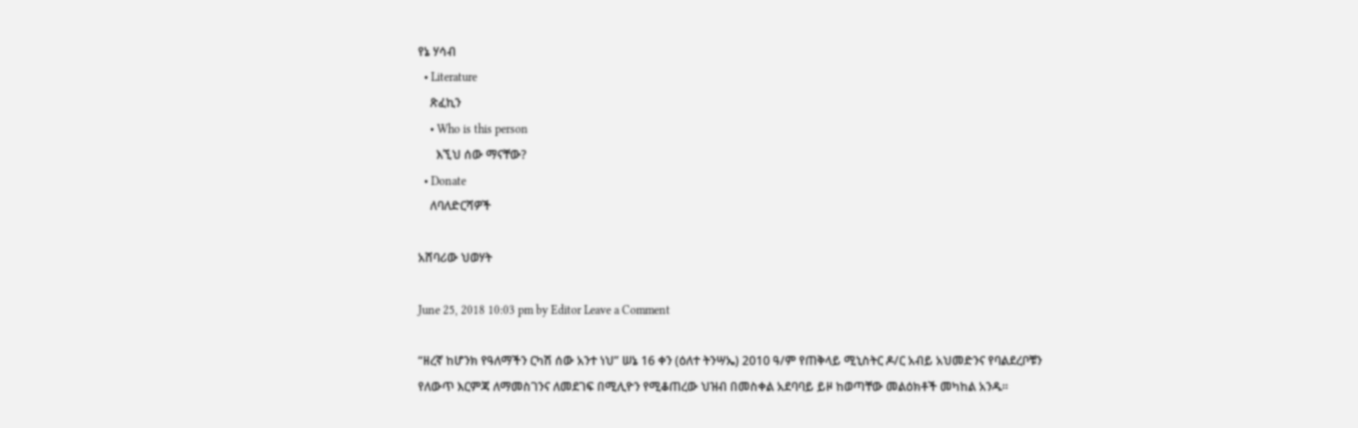የኔ ሃሳብ
  • Literature
    ጽፈኪን
    • Who is this person
      እኚህ ሰው ማናቸው?
  • Donate
    ለባለድርሻዎች

አሸባሪው ህወሃት

June 25, 2018 10:03 pm by Editor Leave a Comment

“ዘረኛ ከሆንክ የዓለማችን ርካሽ ሰው አንተ ነህ” ሠኔ 16 ቀን (ዕለተ ትንሣኤ) 2010 ዓ/ም የጠቅላይ ሚኒስትር ዶ/ር አብይ አህመድንና የባልደረቦቹን የለውጥ እርምጃ ለማመስገንና ለመደገፍ በሚሊዮን የሚቆጠረው ህዝብ በመስቀል አደባባይ ይዞ ከወጣቸው መልዕክቶች መካከል አንዱ።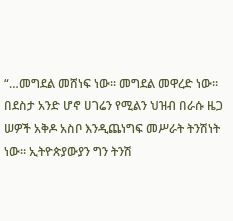“…መግደል መሸነፍ ነው። መግደል መዋረድ ነው። በደስታ አንድ ሆኖ ሀገሬን የሚልን ህዝብ በራሱ ዜጋ ሠዎች አቅዶ አስቦ እንዲጨነግፍ መሥራት ትንሽነት ነው። ኢትዮጵያውያን ግን ትንሽ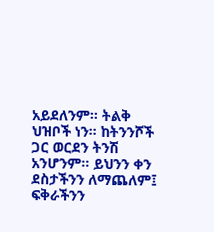አይደለንም። ትልቅ ህዝቦች ነን። ከትንንሾች ጋር ወርደን ትንሽ አንሆንም። ይህንን ቀን ደስታችንን ለማጨለም፤ ፍቅራችንን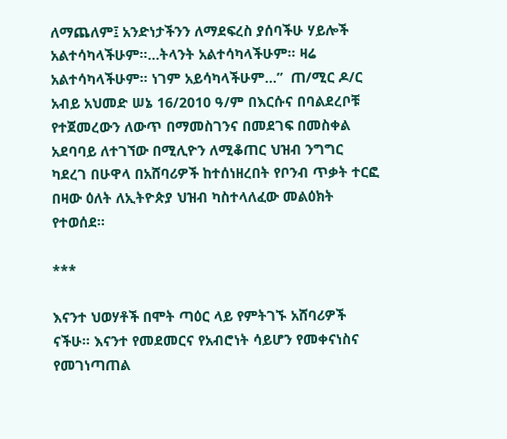ለማጨለም፤ አንድነታችንን ለማደፍረስ ያሰባችሁ ሃይሎች አልተሳካላችሁም።…ትላንት አልተሳካላችሁም። ዛሬ አልተሳካላችሁም። ነገም አይሳካላችሁም…”  ጠ/ሚር ዶ/ር አብይ አህመድ ሠኔ 16/2010 ዓ/ም በእርሱና በባልደረቦቹ የተጀመረውን ለውጥ በማመስገንና በመደገፍ በመስቀል አደባባይ ለተገኘው በሚሊዮን ለሚቆጠር ህዝብ ንግግር ካደረገ በሁዋላ በአሸባሪዎች ከተሰነዘረበት የቦንብ ጥቃት ተርፎ በዛው ዕለት ለኢትዮጵያ ህዝብ ካስተላለፈው መልዕክት የተወሰደ።

***

እናንተ ህወሃቶች በሞት ጣዕር ላይ የምትገኙ አሸባሪዎች ናችሁ። እናንተ የመደመርና የአብሮነት ሳይሆን የመቀናነስና የመገነጣጠል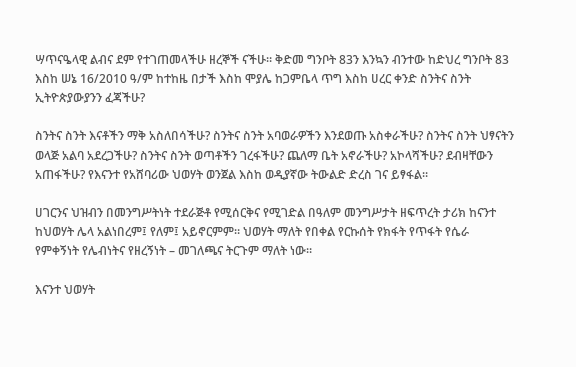ሣጥናዔላዊ ልብና ደም የተገጠመላችሁ ዘረኞች ናችሁ። ቅድመ ግንቦት 83ን እንኳን ብንተው ከድህረ ግንቦት 83 እስከ ሠኔ 16/2010 ዓ/ም ከተከዜ በታች እስከ ሞያሌ ከጋምቤላ ጥግ እስከ ሀረር ቀንድ ስንትና ስንት ኢትዮጵያውያንን ፈጃችሁ?

ስንትና ስንት እናቶችን ማቅ አስለበሳችሁ? ስንትና ስንት አባወራዎችን እንደወጡ አስቀራችሁ? ስንትና ስንት ህፃናትን ወላጅ አልባ አደረጋችሁ? ስንትና ስንት ወጣቶችን ገረፋችሁ? ጨለማ ቤት አኖራችሁ? አኮላሻችሁ? ደብዛቸውን አጠፋችሁ? የእናንተ የአሸባሪው ህወሃት ወንጀል እስከ ወዲያኛው ትውልድ ድረስ ገና ይፃፋል።

ሀገርንና ህዝብን በመንግሥትነት ተደራጅቶ የሚሰርቅና የሚገድል በዓለም መንግሥታት ዘፍጥረት ታሪክ ከናንተ ከህወሃት ሌላ አልነበረም፤ የለም፤ አይኖርምም። ህወሃት ማለት የበቀል የርኩሰት የክፋት የጥፋት የሴራ የምቀኝነት የሌብነትና የዘረኝነት – መገለጫና ትርጉም ማለት ነው።

እናንተ ህወሃት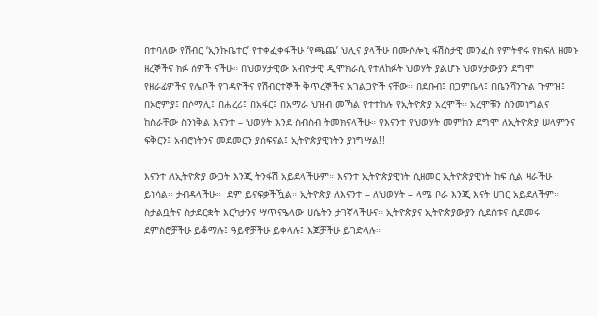በተባለው የሽብር ‘ኢንኩቤተር’ የተቀፈቀፋችሁ ‘የጫጨ’ ህሊና ያላችሁ በሙሶሎኒ ፋሽስታዊ መንፈስ የምትኖሩ የክፍለ ዘመኑ ዘረኞችና ክፉ ሰዎች ናችሁ። በህወሃታዊው አብዮታዊ ዲሞክራሲ የተለከፉት ህወሃት ያልሆኑ ህወሃታውያን ደግሞ  የዘራፊዎችና የሌቦች የገዳዮችና የሽብርተኞች ቅጥረኞችና አገልጋዮች ናቸው። በደቡብ፤ በጋምቤላ፤ በቤንሻንጉል ጉምዝ፤ በኦሮምያ፤ በሶማሊ፤ በሐረሪ፤ በአፋር፤ በአማራ ህዝብ መኻል የተተከሉ የኢትዮጵያ አረሞች። አረሞቹን ስንመነግልና ከስራቸው ስንነቅል እናንተ – ህወሃት እንደ ስብስብ ትመክናላችሁ። የእናንተ የህወሃት መምከን ደግሞ ለኢትዮጵያ ሠላምንና ፍቅርን፤ አብሮነትንና መደመርን ያሰፍናል፤ ኢትዮጵያዊነትን ያነግሣል!!

እናንተ ለኢትዮጵያ ውጋት እንጂ ትንፋሽ አይደላችሁም። እናንተ ኢትዮጵያዊነት ሲዘመር ኢትዮጵያዊነት ከፍ ሲል ዛራችሁ ይነሳል። ታብዳላችሁ።  ደም ይናፍቃችዃል። ኢትዮጵያ ለእናንተ – ለህወሃት – ላሜ ቦራ እንጂ እናት ሀገር አይደለችም። ስታልቧትና ስታደርቋት እርካታንና ሣጥናዔላው ሀሴትን ታገኛላችሁና። ኢትዮጵያና ኢትዮጵያውያን ሲደሰቱና ሲደመሩ ደምስሮቻችሁ ይቆማሉ፤ ዓይኖቻችሁ ይቀላሉ፤ እጆቻችሁ ይገድላሉ።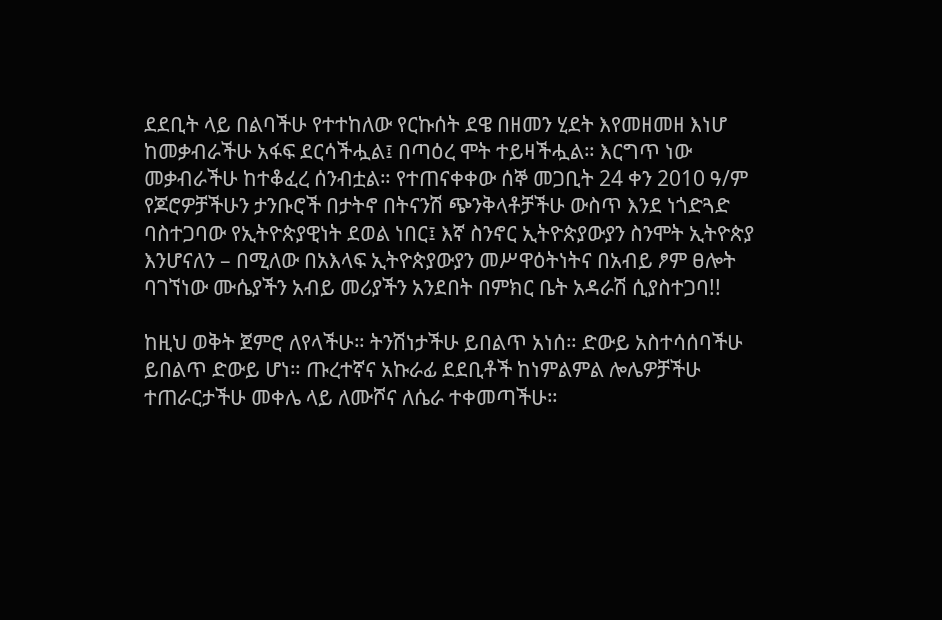ደደቢት ላይ በልባችሁ የተተከለው የርኩሰት ደዌ በዘመን ሂደት እየመዘመዘ እነሆ ከመቃብራችሁ አፋፍ ደርሳችሗል፤ በጣዕረ ሞት ተይዛችሗል። እርግጥ ነው መቃብራችሁ ከተቆፈረ ሰንብቷል። የተጠናቀቀው ሰኞ መጋቢት 24 ቀን 2010 ዓ/ም የጆሮዎቻችሁን ታንቡሮች በታትኖ በትናንሽ ጭንቅላቶቻችሁ ውስጥ እንደ ነጎድጓድ ባስተጋባው የኢትዮጵያዊነት ደወል ነበር፤ እኛ ስንኖር ኢትዮጵያውያን ስንሞት ኢትዮጵያ እንሆናለን – በሚለው በአእላፍ ኢትዮጵያውያን መሥዋዕትነትና በአብይ ፆም ፀሎት ባገኘነው ሙሴያችን አብይ መሪያችን አንደበት በምክር ቤት አዳራሽ ሲያስተጋባ!!

ከዚህ ወቅት ጀምሮ ለየላችሁ። ትንሽነታችሁ ይበልጥ አነሰ። ድውይ አስተሳሰባችሁ ይበልጥ ድውይ ሆነ። ጡረተኛና አኩራፊ ደደቢቶች ከነምልምል ሎሌዎቻችሁ ተጠራርታችሁ መቀሌ ላይ ለሙሾና ለሴራ ተቀመጣችሁ።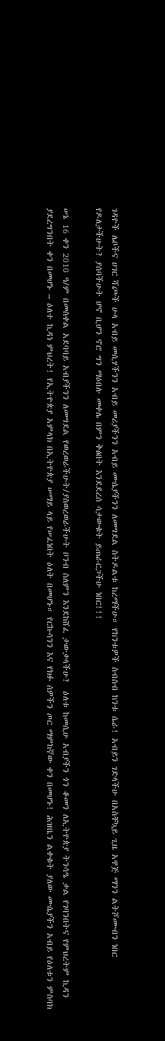ገዳዮች ሌቦችና ሀገር ሻጮች ሁላ አብይ መሲሃችንን አብይ መሪያችንን አብይ ሙሴያችንን ለመግደል ስትዶልቱ ከረማችሁ። የከንቱዎች ስብስብ ከንቱ ሴራ! አብይን ገድላችሁ በአስቸኳይ ጊዜ አዋጅ ማንን ልትሾሙብን ነበር የዶለታችሁት? ያሰባችሁት ሆኖ ቢሆን ኖሮ ግን ማዕበሉ መቀሌ በምን ቅፅበት እንደደረሰ ሳታውቁት ይጠራርጋችሁ ነበር!!!

ሠኔ 16 ቀን 2010 ዓ/ም በመስቀል አደባባይ አብያችንን ለመግደል የወረወራችሁት/ያስወረወራችሁት ቦንብ ስለምን እንደከሸፈ ታውቃላችሁ?  ዕለቱ ከመሲሁ አብያችን ጎን ቆመን ለኢትዮጵያ ትንሳዔ ቃል የገባንበትና የምህረትም ኪዳን ያደረግንበት ቀን በመሆኑ – ዕለተ ኪዳነ ምህረት! የኢትዮጵያ አምላክ በኢትዮጵያ ሠማይ ላይ የሠፈነበት ዕለት በመሆኑ። የርኩሳንን እና የክፉ ሰዎችን ጦር ማምከኛው ቀን በመሆኑ! ሕዝቤን ልቀቁት ያለው ሙሴያችን አብይ የዕለቱን ምስባክ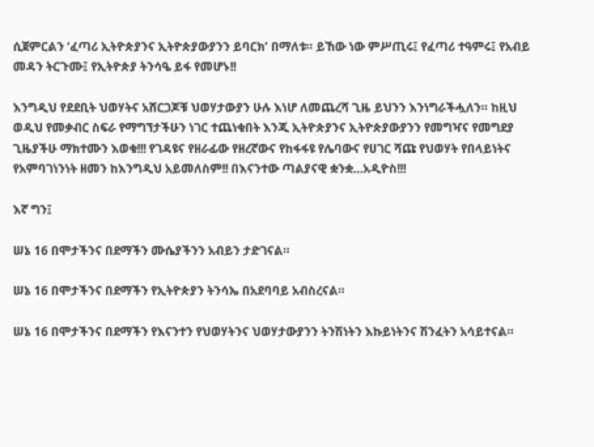ሲጀምርልን ‘ፈጣሪ ኢትዮጵያንና ኢትዮጵያውያንን ይባርክ’ በማለቱ። ይኸው ነው ምሥጢሩ፤ የፈጣሪ ተዓምሩ፤ የአብይ መዳን ትርጉሙ፤ የኢትዮጵያ ትንሳዔ ይፋ የመሆኑ!!

እንግዲህ የደደቢት ህወሃትና አሸርጋጆቹ ህወሃታውያን ሁሉ እነሆ ለመጨረሻ ጊዜ ይህንን እንነግራችሗለን። ከዚህ ወዲህ የመቃብር ስፍራ የማግኘታችሁን ነገር ተጨነቁበት እንጂ ኢትዮጵያንና ኢትዮጵያውያንን የመግዣና የመግደያ ጊዜያችሁ ማክተሙን እወቁ!!! የገዳዩና የዘራፊው የዘረኛውና የከፋፋዩ የሌባውና የሀገር ሻጩ የህወሃት የበላይነትና የአምባገነንነት ዘመን ከእንግዲህ አይመለስም!! በእናንተው ጣልያናዊ ቋንቋ…አዲዮስ!!!

እኛ ግን፤

ሠኔ 16 በሞታችንና በደማችን ሙሴያችንን አብይን ታድገናል።

ሠኔ 16 በሞታችንና በደማችን የኢትዮጵያን ትንሳኤ በአደባባይ አብስረናል።

ሠኔ 16 በሞታችንና በደማችን የእናንተን የህወሃትንና ህወሃታውያንን ትንሽነትን እኩይነትንና ሽንፈትን አሳይተናል።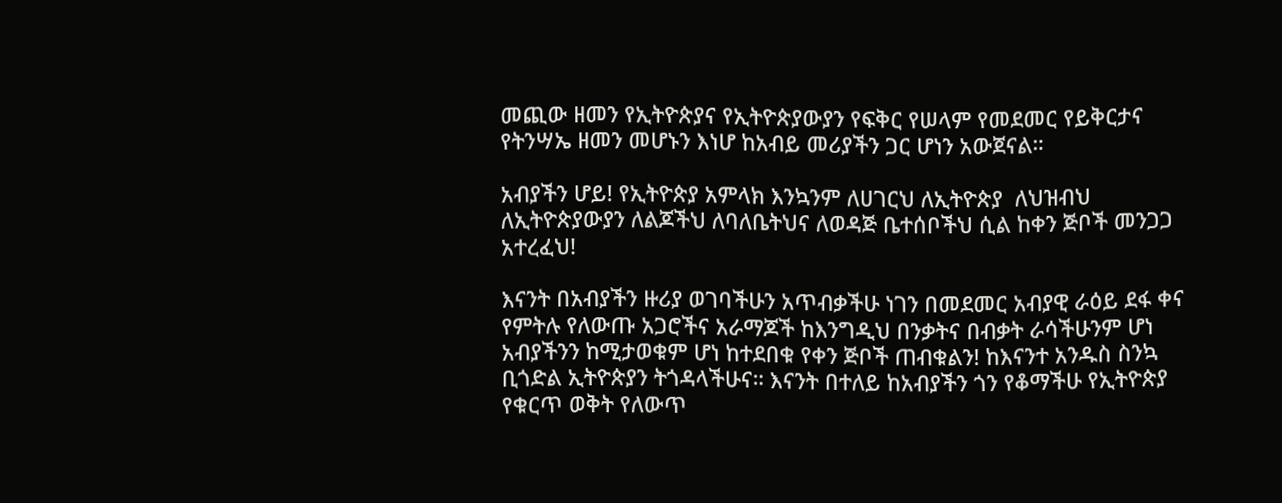መጪው ዘመን የኢትዮጵያና የኢትዮጵያውያን የፍቅር የሠላም የመደመር የይቅርታና የትንሣኤ ዘመን መሆኑን እነሆ ከአብይ መሪያችን ጋር ሆነን አውጀናል።

አብያችን ሆይ! የኢትዮጵያ አምላክ እንኳንም ለሀገርህ ለኢትዮጵያ  ለህዝብህ ለኢትዮጵያውያን ለልጆችህ ለባለቤትህና ለወዳጅ ቤተሰቦችህ ሲል ከቀን ጅቦች መንጋጋ አተረፈህ!

እናንት በአብያችን ዙሪያ ወገባችሁን አጥብቃችሁ ነገን በመደመር አብያዊ ራዕይ ደፋ ቀና የምትሉ የለውጡ አጋሮችና አራማጆች ከእንግዲህ በንቃትና በብቃት ራሳችሁንም ሆነ አብያችንን ከሚታወቁም ሆነ ከተደበቁ የቀን ጅቦች ጠብቁልን! ከእናንተ አንዱስ ስንኳ ቢጎድል ኢትዮጵያን ትጎዳላችሁና። እናንት በተለይ ከአብያችን ጎን የቆማችሁ የኢትዮጵያ የቁርጥ ወቅት የለውጥ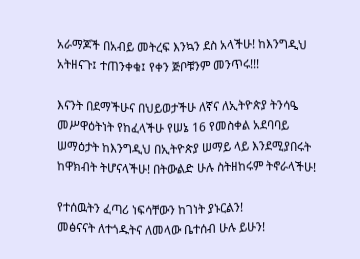አራማጆች በአብይ መትረፍ እንኳን ደስ አላችሁ! ከእንግዲህ አትዘናጉ፤ ተጠንቀቁ፤ የቀን ጅቦቹንም መንጥሩ!!!

እናንት በደማችሁና በህይወታችሁ ለኛና ለኢትዮጵያ ትንሳዔ መሥዋዕትነት የከፈላችሁ የሠኔ 16 የመስቀል አደባባይ ሠማዕታት ከእንግዲህ በኢትዮጵያ ሠማይ ላይ እንደሚያበሩት ከዋክብት ትሆናላችሁ! በትውልድ ሁሉ ስትዘከሩም ትኖራላችሁ!

የተሰዉትን ፈጣሪ ነፍሳቸውን ከገነት ያኑርልን!
መፅናናት ለተጎዱትና ለመላው ቤተሰብ ሁሉ ይሁን!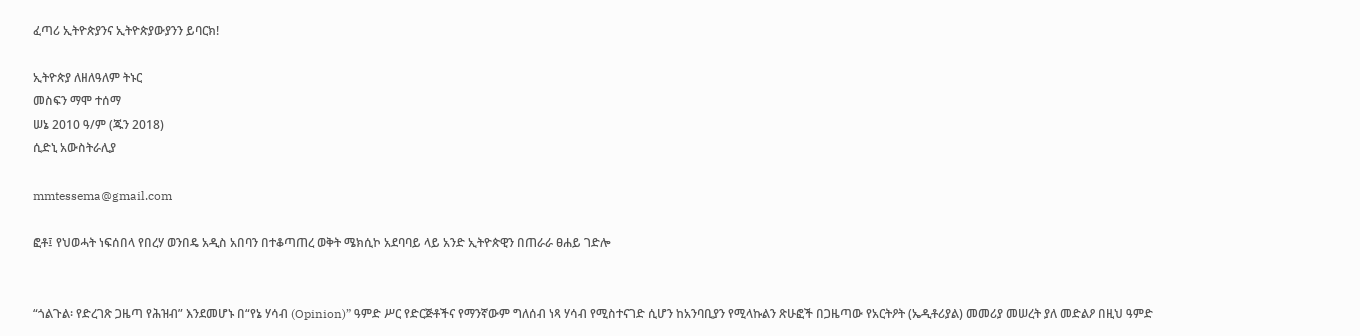ፈጣሪ ኢትዮጵያንና ኢትዮጵያውያንን ይባርክ!

ኢትዮጵያ ለዘለዓለም ትኑር
መስፍን ማሞ ተሰማ
ሠኔ 2010 ዓ/ም (ጁን 2018)
ሲድኒ አውስትራሊያ

mmtessema@gmail.com

ፎቶ፤ የህወሓት ነፍሰበላ የበረሃ ወንበዴ አዲስ አበባን በተቆጣጠረ ወቅት ሜክሲኮ አደባባይ ላይ አንድ ኢትዮጵዊን በጠራራ ፀሐይ ገድሎ


“ጎልጉል፡ የድረገጽ ጋዜጣ የሕዝብ” እንደመሆኑ በ“የኔ ሃሳብ (Opinion)” ዓምድ ሥር የድርጅቶችና የማንኛውም ግለሰብ ነጻ ሃሳብ የሚስተናገድ ሲሆን ከአንባቢያን የሚላኩልን ጽሁፎች በጋዜጣው የአርትዖት (ኤዲቶሪያል) መመሪያ መሠረት ያለ መድልዖ በዚህ ዓምድ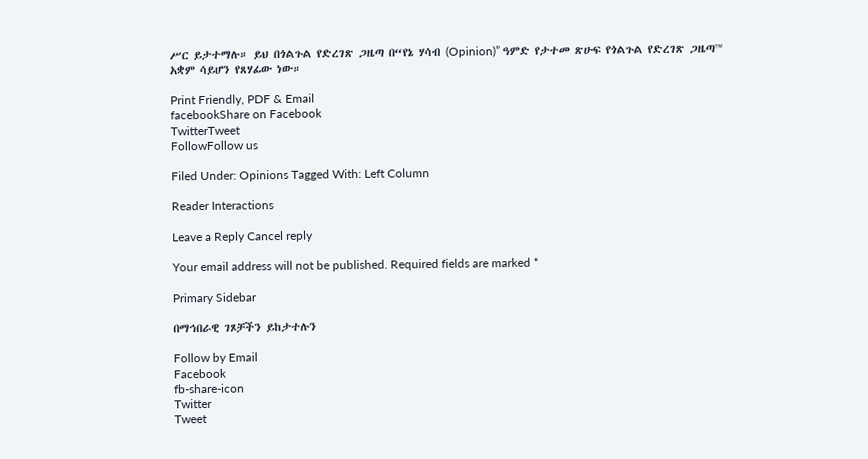ሥር ይታተማሉ። ይህ በጎልጉል የድረገጽ ጋዜጣ በ“የኔ ሃሳብ (Opinion)” ዓምድ የታተመ ጽሁፍ የጎልጉል የድረገጽ ጋዜጣ™ አቋም ሳይሆን የጸሃፊው ነው።

Print Friendly, PDF & Email
facebookShare on Facebook
TwitterTweet
FollowFollow us

Filed Under: Opinions Tagged With: Left Column

Reader Interactions

Leave a Reply Cancel reply

Your email address will not be published. Required fields are marked *

Primary Sidebar

በማኅበራዊ ገጾቻችን ይከታተሉን

Follow by Email
Facebook
fb-share-icon
Twitter
Tweet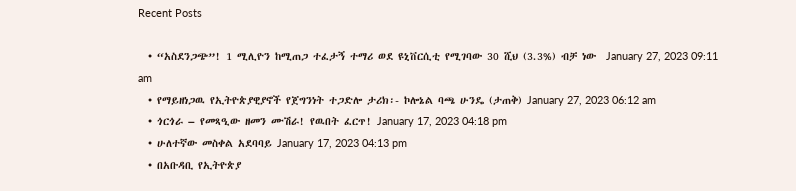Recent Posts

  • “አስደንጋጭ”! 1 ሚሊዮን ከሚጠጋ ተፈታኝ ተማሪ ወደ ዩኒቨርሲቲ የሚገባው 30 ሺህ (3.3%) ብቻ ነው  January 27, 2023 09:11 am
  • የማይዘነጋዉ የኢትዮጵያዊያኖች የጀግንነት ተጋድሎ ታሪክ፡- ኮሎኔል ባጫ ሁንዴ (ታጠቅ) January 27, 2023 06:12 am
  • ጎርጎራ – የመጻዒው ዘመን ሙሽራ! የዉበት ፈርጥ! January 17, 2023 04:18 pm
  • ሁለተኛው መስቀል አደባባይ January 17, 2023 04:13 pm
  • በአቡዳቢ የኢትዮጵያ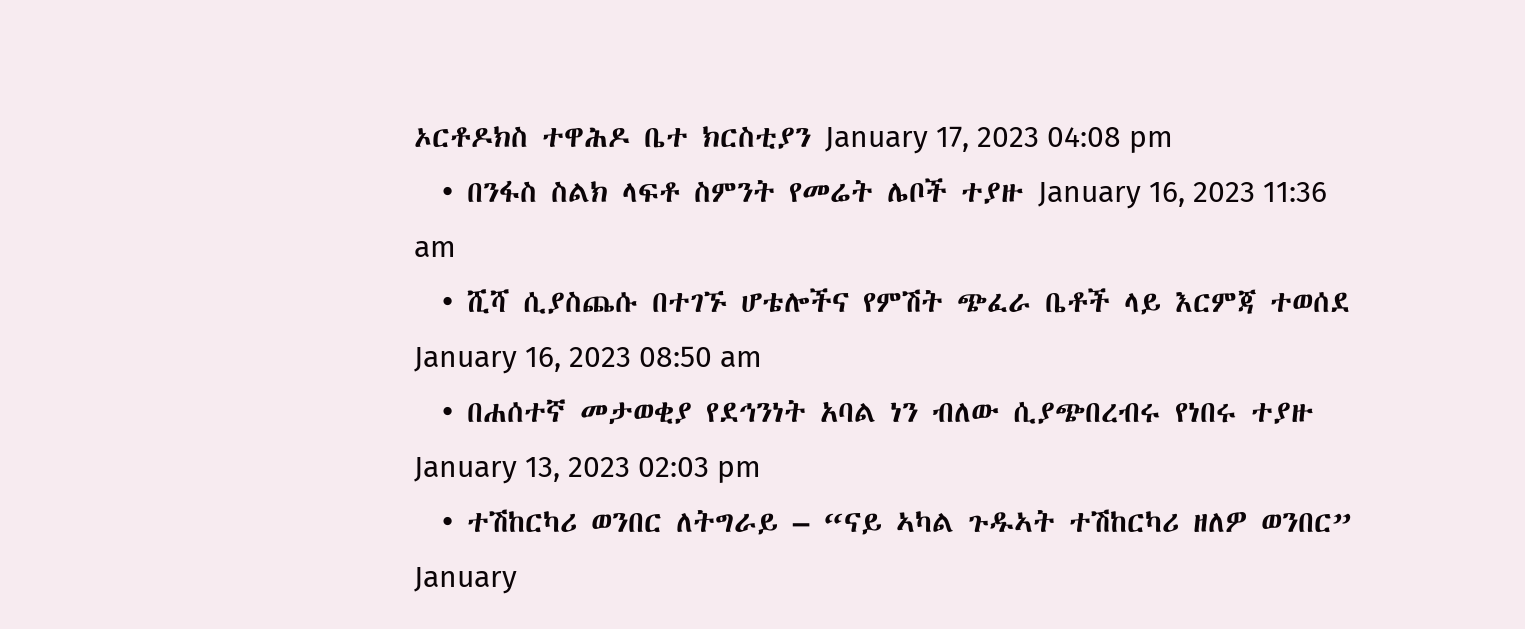ኦርቶዶክስ ተዋሕዶ ቤተ ክርስቲያን January 17, 2023 04:08 pm
  • በንፋስ ስልክ ላፍቶ ስምንት የመሬት ሌቦች ተያዙ January 16, 2023 11:36 am
  • ሺሻ ሲያስጨሱ በተገኙ ሆቴሎችና የምሽት ጭፈራ ቤቶች ላይ እርምጃ ተወሰደ January 16, 2023 08:50 am
  • በሐሰተኛ መታወቂያ የደኅንነት አባል ነን ብለው ሲያጭበረብሩ የነበሩ ተያዙ January 13, 2023 02:03 pm
  • ተሽከርካሪ ወንበር ለትግራይ – “ናይ ኣካል ጉዱኣት ተሽከርካሪ ዘለዎ ወንበር” January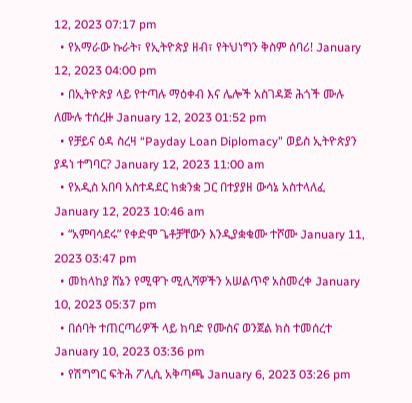12, 2023 07:17 pm
  • የአማራው ኩራት፣ የኢትዮጵያ ዘብ፣ የትህነግን ቅስም ሰባሪ! January 12, 2023 04:00 pm
  • በኢትዮጵያ ላይ የተጣሉ ማዕቀብ እና ሌሎች አስገዳጅ ሕጎች ሙሉ ለሙሉ ተሰረዙ January 12, 2023 01:52 pm
  • የቻይና ዕዳ ስረዛ “Payday Loan Diplomacy” ወይስ ኢትዮጵያን ያዳነ ተግባር? January 12, 2023 11:00 am
  • የአዲስ አበባ አስተዳደር ከቋንቋ ጋር በተያያዘ ውሳኔ አስተላለፈ January 12, 2023 10:46 am
  • “አምባሳደሩ” የቀድሞ ጌቶቻቸውን እንዲያቋቁሙ ተሾሙ January 11, 2023 03:47 pm
  • መከላከያ ሸኔን የሚዋጉ ሚሊሻዎችን አሠልጥኖ አስመረቀ January 10, 2023 05:37 pm
  • በሰባት ተጠርጣሪዎች ላይ ከባድ የሙስና ወንጀል ክስ ተመሰረተ January 10, 2023 03:36 pm
  • የሽግግር ፍትሕ ፖሊሲ አቅጣጫ January 6, 2023 03:26 pm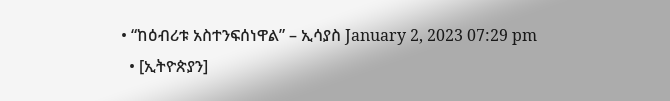• “ከዕብሪቱ አስተንፍሰነዋል” – ኢሳያስ January 2, 2023 07:29 pm
  • [ኢትዮጵያን]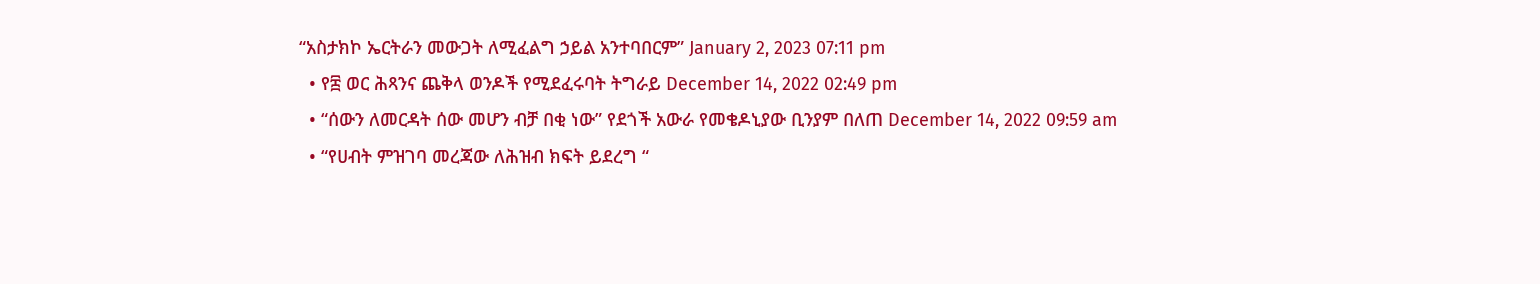“አስታክኮ ኤርትራን መውጋት ለሚፈልግ ኃይል አንተባበርም” January 2, 2023 07:11 pm
  • የ፰ ወር ሕጻንና ጨቅላ ወንዶች የሚደፈሩባት ትግራይ December 14, 2022 02:49 pm
  • “ሰውን ለመርዳት ሰው መሆን ብቻ በቂ ነው” የደጎች አውራ የመቄዶኒያው ቢንያም በለጠ December 14, 2022 09:59 am
  • “የሀብት ምዝገባ መረጃው ለሕዝብ ክፍት ይደረግ “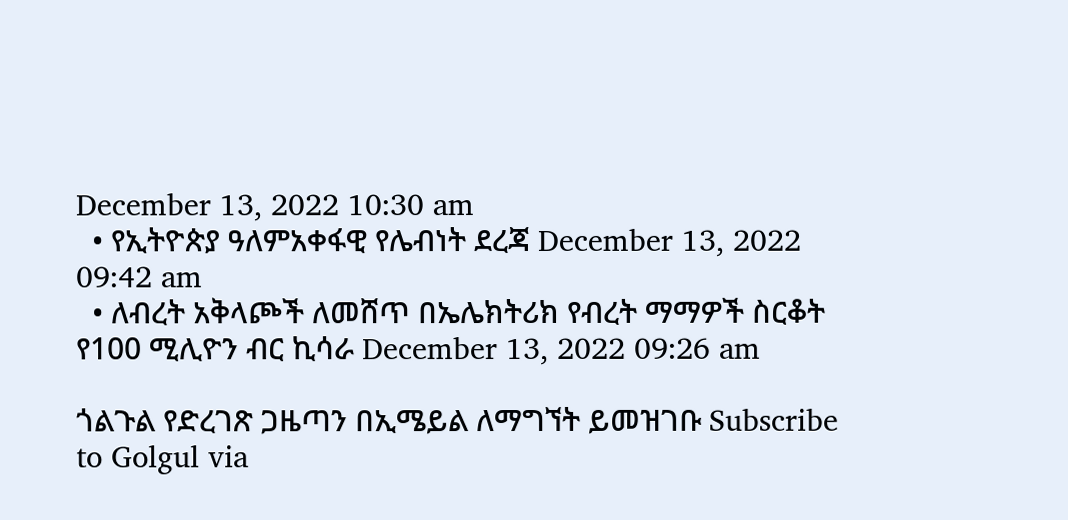December 13, 2022 10:30 am
  • የኢትዮጵያ ዓለምአቀፋዊ የሌብነት ደረጃ December 13, 2022 09:42 am
  • ለብረት አቅላጮች ለመሸጥ በኤሌክትሪክ የብረት ማማዎች ስርቆት የ100 ሚሊዮን ብር ኪሳራ December 13, 2022 09:26 am

ጎልጉል የድረገጽ ጋዜጣን በኢሜይል ለማግኘት ይመዝገቡ Subscribe to Golgul via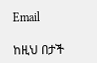Email

ከዚህ በታች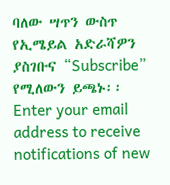ባለው ሣጥን ውስጥ የኢሜይል አድራሻዎን ያስገቡና “Subscribe” የሚለውን ይጫኑ፡፡
Enter your email address to receive notifications of new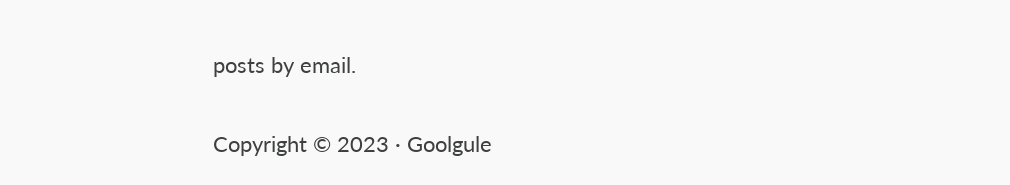posts by email.

Copyright © 2023 · Goolgule